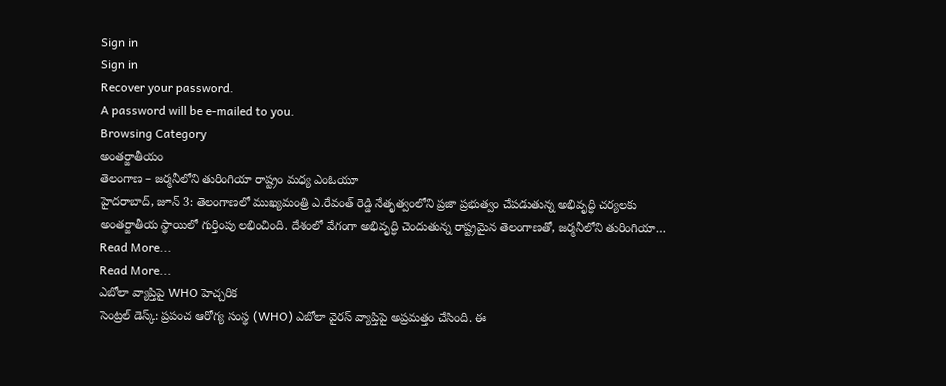Sign in
Sign in
Recover your password.
A password will be e-mailed to you.
Browsing Category
అంతర్జాతీయం
తెలంగాణ – జర్మనీలోని తురింగియా రాష్ట్రం మధ్య ఎంఓయూ
హైదరాబాద్, జూన్ 3: తెలంగాణలో ముఖ్యమంత్రి ఎ.రేవంత్ రెడ్డి నేతృత్వంలోని ప్రజా ప్రభుత్వం చేపడుతున్న అభివృద్ధి చర్యలకు అంతర్జాతీయ స్థాయిలో గుర్తింపు లభించింది. దేశంలో వేగంగా అభివృద్ధి చెందుతున్న రాష్ట్రమైన తెలంగాణతో, జర్మనీలోని తురింగియా…
Read More...
Read More...
ఎబోలా వ్యాప్తిపై WHO హెచ్చరిక
సెంట్రల్ డెస్క్: ప్రపంచ ఆరోగ్య సంస్థ (WHO) ఎబోలా వైరస్ వ్యాప్తిపై అప్రమత్తం చేసింది. ఈ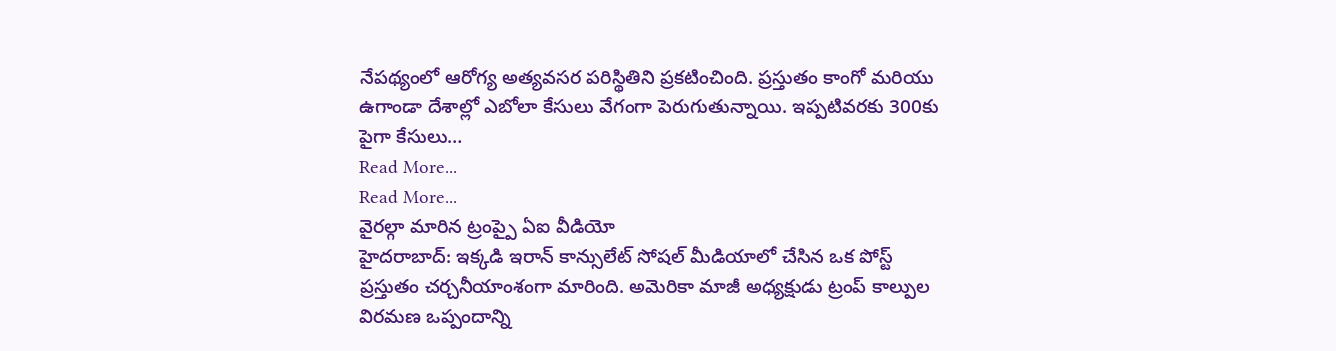నేపథ్యంలో ఆరోగ్య అత్యవసర పరిస్థితిని ప్రకటించింది. ప్రస్తుతం కాంగో మరియు ఉగాండా దేశాల్లో ఎబోలా కేసులు వేగంగా పెరుగుతున్నాయి. ఇప్పటివరకు 300కు పైగా కేసులు…
Read More...
Read More...
వైరల్గా మారిన ట్రంప్పై ఏఐ వీడియో
హైదరాబాద్: ఇక్కడి ఇరాన్ కాన్సులేట్ సోషల్ మీడియాలో చేసిన ఒక పోస్ట్ ప్రస్తుతం చర్చనీయాంశంగా మారింది. అమెరికా మాజీ అధ్యక్షుడు ట్రంప్ కాల్పుల విరమణ ఒప్పందాన్ని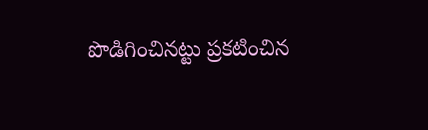పొడిగించినట్టు ప్రకటించిన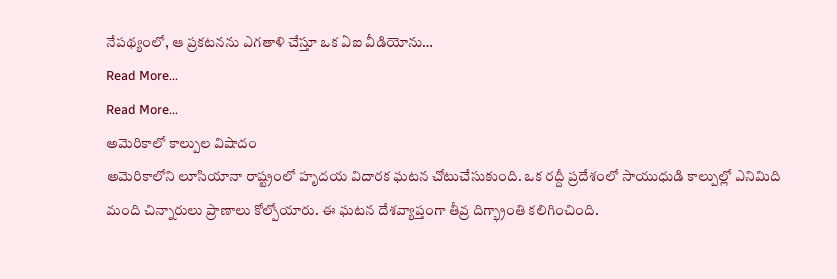నేపథ్యంలో, ఆ ప్రకటనను ఎగతాళి చేస్తూ ఒక ఏఐ వీడియోను…
Read More...
Read More...
అమెరికాలో కాల్పుల విషాదం
అమెరికాలోని లూసియానా రాష్ట్రంలో హృదయ విదారక ఘటన చోటుచేసుకుంది. ఒక రద్దీ ప్రదేశంలో సాయుధుడి కాల్పుల్లో ఎనిమిది మంది చిన్నారులు ప్రాణాలు కోల్పోయారు. ఈ ఘటన దేశవ్యాప్తంగా తీవ్ర దిగ్భ్రాంతి కలిగించింది.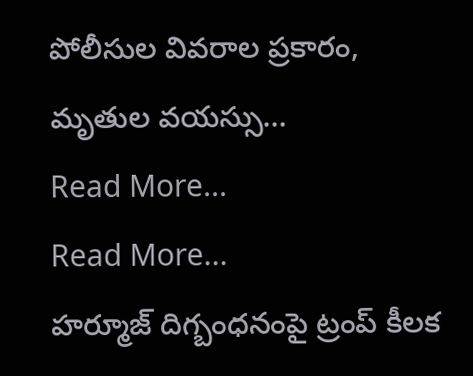పోలీసుల వివరాల ప్రకారం, మృతుల వయస్సు…
Read More...
Read More...
హర్మూజ్ దిగ్బంధనంపై ట్రంప్ కీలక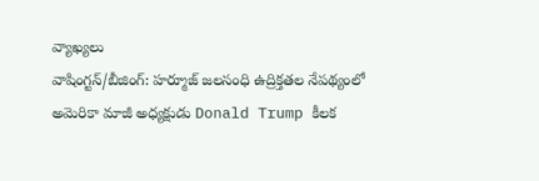వ్యాఖ్యలు
వాషింగ్టన్/బీజింగ్: హర్మూజ్ జలసంధి ఉద్రిక్తతల నేపథ్యంలో అమెరికా మాజీ అధ్యక్షుడు Donald Trump కీలక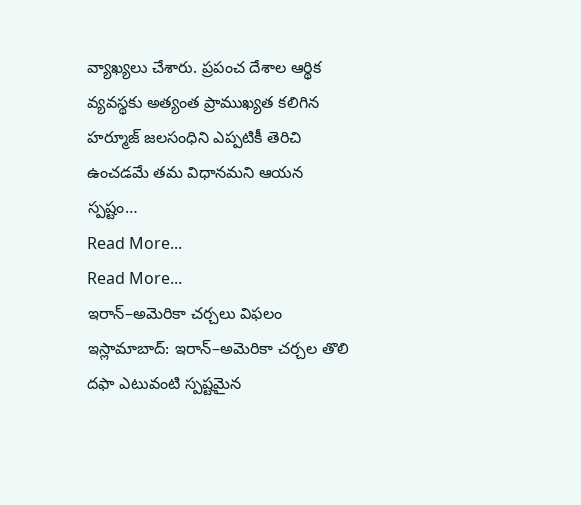వ్యాఖ్యలు చేశారు. ప్రపంచ దేశాల ఆర్థిక వ్యవస్థకు అత్యంత ప్రాముఖ్యత కలిగిన హర్మూజ్ జలసంధిని ఎప్పటికీ తెరిచి ఉంచడమే తమ విధానమని ఆయన స్పష్టం…
Read More...
Read More...
ఇరాన్–అమెరికా చర్చలు విఫలం
ఇస్లామాబాద్: ఇరాన్–అమెరికా చర్చల తొలి దఫా ఎటువంటి స్పష్టమైన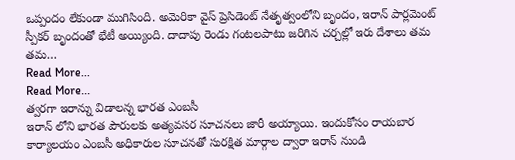ఒప్పందం లేకుండా ముగిసింది. అమెరికా వైస్ ప్రెసిడెంట్ నేతృత్వంలోని బృందం, ఇరాన్ పార్లమెంట్ స్పీకర్ బృందంతో భేటీ అయ్యింది. దాదాపు రెండు గంటలపాటు జరిగిన చర్చల్లో ఇరు దేశాలు తమ తమ…
Read More...
Read More...
త్వరగా ఇరాన్ను విడాలన్న భారత ఎంబసీ
ఇరాన్ లోని భారత పౌరులకు అత్యవసర సూచనలు జారీ అయ్యాయి. ఇందుకోసం రాయబార కార్యాలయం ఎంబసీ అధికారుల సూచనతో సురక్షిత మార్గాల ద్వారా ఇరాన్ నుండి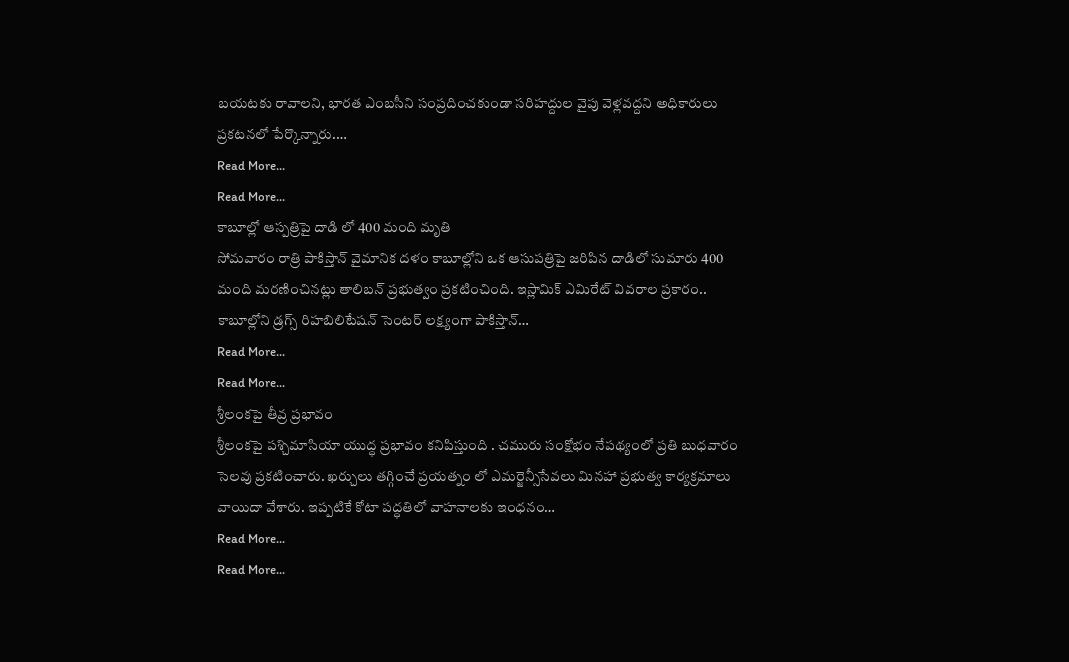బయటకు రావాలని, భారత ఎంబసీని సంప్రదించకుండా సరిహద్దుల వైపు వెళ్లవద్దని అధికారులు ప్రకటనలో పేర్కొన్నారు.…
Read More...
Read More...
కాబూల్లో ఆస్పత్రిపై దాడి లో 400 మంది మృతి
సోమవారం రాత్రి పాకిస్తాన్ వైమానిక దళం కాబూల్లోని ఒక ఆసుపత్రిపై జరిపిన దాడిలో సుమారు 400 మంది మరణించినట్లు తాలిబన్ ప్రభుత్వం ప్రకటించింది. ఇస్లామిక్ ఎమిరేట్ వివరాల ప్రకారం.. కాబూల్లోని డ్రగ్స్ రిహబిలిటేషన్ సెంటర్ లక్ష్యంగా పాకిస్తాన్…
Read More...
Read More...
శ్రీలంకపై తీవ్ర ప్రభావం
శ్రీలంకపై పశ్చిమాసియా యుద్ధ ప్రభావం కనిపిస్తుంది . చమురు సంక్షోభం నేపథ్యంలో ప్రతి బుధవారం సెలవు ప్రకటించారు. ఖర్చులు తగ్గించే ప్రయత్నం లో ఎమర్జెన్సీసేవలు మినహా ప్రభుత్వ కార్యక్రమాలు వాయిదా వేశారు. ఇప్పటికే కోటా పద్ధతిలో వాహనాలకు ఇంధనం…
Read More...
Read More...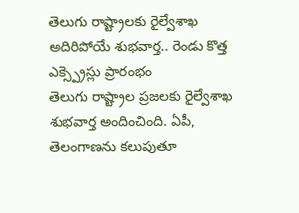తెలుగు రాష్ట్రాలకు రైల్వేశాఖ అదిరిపోయే శుభవార్త.. రెండు కొత్త ఎక్స్ప్రెస్లు ప్రారంభం
తెలుగు రాష్ట్రాల ప్రజలకు రైల్వేశాఖ శుభవార్త అందించింది. ఏపీ, తెలంగాణను కలుపుతూ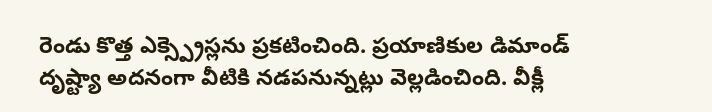రెండు కొత్త ఎక్స్ప్రెస్లను ప్రకటించింది. ప్రయాణికుల డిమాండ్ దృష్ట్యా అదనంగా వీటికి నడపనున్నట్లు వెల్లడించింది. వీక్లీ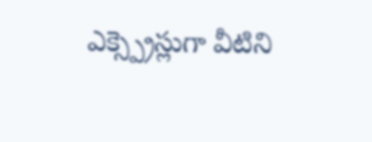ఎక్స్ప్రెస్లుగా వీటిని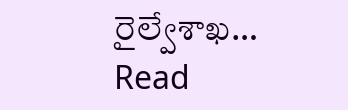రైల్వేశాఖ…
Read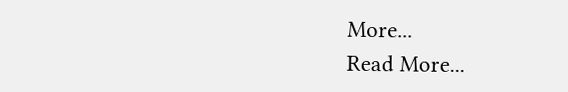More...
Read More...